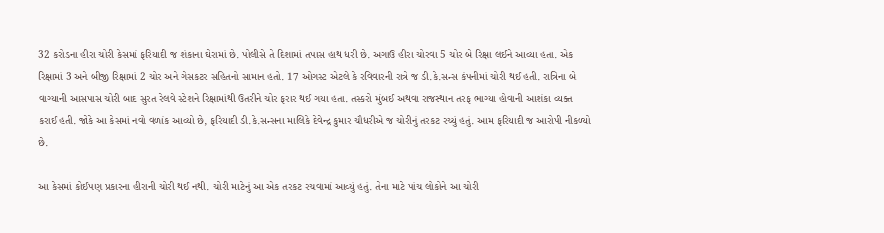32 કરોડના હીરા ચોરી કેસમાં ફરિયાદી જ શંકાના ઘેરામાં છે. પોલીસે તે દિશામાં તપાસ હાથ ધરી છે. અગાઉ હીરા ચોરવા 5 ચોર બે રિક્ષા લઈને આવ્યા હતા. એક રિક્ષામાં 3 અને બીજી રિક્ષામાં 2 ચોર અને ગેસકટર સહિતનો સામાન હતો. 17 ઓગસ્ટ એટલે કે રવિવારની રાત્રે જ ડી.કે.સન્સ કંપનીમાં ચોરી થઈ હતી. રાત્રિના બે વાગ્યાની આસપાસ ચોરી બાદ સુરત રેલવે સ્ટેશને રિક્ષામાંથી ઉતરીને ચોર ફરાર થઈ ગયા હતા. તસ્કરો મુંબઈ અથવા રાજસ્થાન તરફ ભાગ્યા હોવાની આશંકા વ્યક્ત કરાઈ હતી. જોકે આ કેસમાં નવો વળાંક આવ્યો છે, ફરિયાદી ડી.કે.સન્સના માલિકે દેવેન્દ્ર કુમાર ચૌધરીએ જ ચોરીનું તરકટ રચ્યું હતું. આમ ફરિયાદી જ આરોપી નીકળ્યો છે.

આ કેસમાં કોઈપણ પ્રકારના હીરાની ચોરી થઈ નથી. ચોરી માટેનું આ એક તરકટ રચવામાં આવ્યું હતું. તેના માટે પાંચ લોકોને આ ચોરી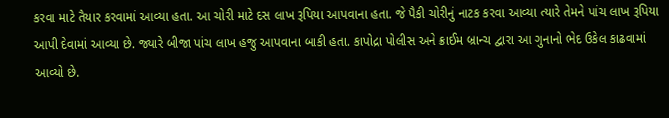કરવા માટે તૈયાર કરવામાં આવ્યા હતા. આ ચોરી માટે દસ લાખ રૂપિયા આપવાના હતા. જે પૈકી ચોરીનું નાટક કરવા આવ્યા ત્યારે તેમને પાંચ લાખ રૂપિયા આપી દેવામાં આવ્યા છે. જ્યારે બીજા પાંચ લાખ હજુ આપવાના બાકી હતા. કાપોદ્રા પોલીસ અને ક્રાઈમ બ્રાન્ચ દ્વારા આ ગુનાનો ભેદ ઉકેલ કાઢવામાં આવ્યો છે.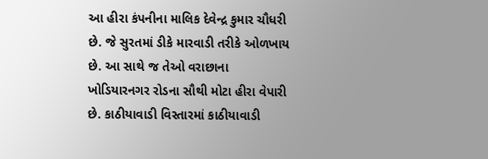આ હીરા કંપનીના માલિક દેવેન્દ્ર કુમાર ચૌધરી છે. જે સુરતમાં ડીકે મારવાડી તરીકે ઓળખાય છે. આ સાથે જ તેઓ વરાછાના ખોડિયારનગર રોડના સૌથી મોટા હીરા વેપારી છે. કાઠીયાવાડી વિસ્તારમાં કાઠીયાવાડી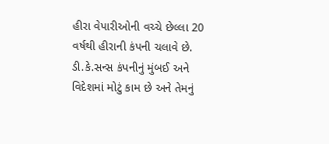હીરા વેપારીઓની વચ્ચે છેલ્લા 20 વર્ષથી હીરાની કંપની ચલાવે છે. ડી.કે.સન્સ કંપનીનું મુંબઈ અને વિદેશમાં મોટું કામ છે અને તેમનું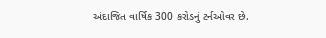અંદાજિત વાર્ષિક 300 કરોડનું ટર્નઓવર છે.